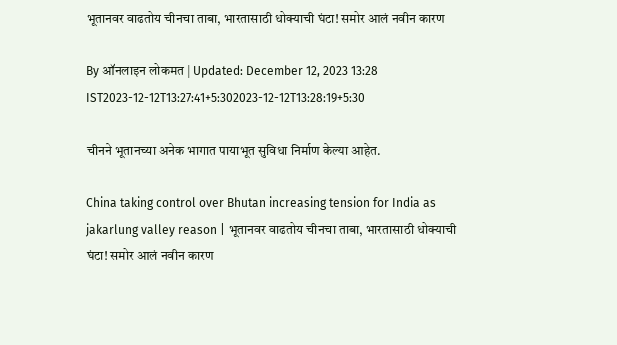भूतानवर वाढतोय चीनचा ताबा, भारतासाठी धोक्याची घंटा! समोर आलं नवीन कारण

By ऑनलाइन लोकमत | Updated: December 12, 2023 13:28 IST2023-12-12T13:27:41+5:302023-12-12T13:28:19+5:30

चीनने भूतानच्या अनेक भागात पायाभूत सुविधा निर्माण केल्या आहेत.

China taking control over Bhutan increasing tension for India as jakarlung valley reason | भूतानवर वाढतोय चीनचा ताबा, भारतासाठी धोक्याची घंटा! समोर आलं नवीन कारण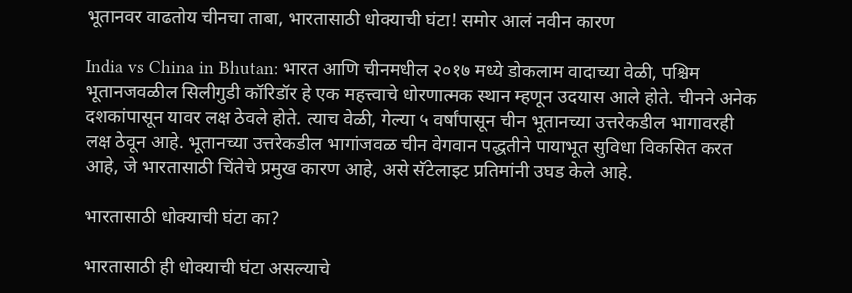भूतानवर वाढतोय चीनचा ताबा, भारतासाठी धोक्याची घंटा! समोर आलं नवीन कारण

India vs China in Bhutan: भारत आणि चीनमधील २०१७ मध्ये डोकलाम वादाच्या वेळी, पश्चिम भूतानजवळील सिलीगुडी कॉरिडॉर हे एक महत्त्वाचे धोरणात्मक स्थान म्हणून उदयास आले होते. चीनने अनेक दशकांपासून यावर लक्ष ठेवले होते. त्याच वेळी, गेल्या ५ वर्षांपासून चीन भूतानच्या उत्तरेकडील भागावरही लक्ष ठेवून आहे. भूतानच्या उत्तरेकडील भागांजवळ चीन वेगवान पद्धतीने पायाभूत सुविधा विकसित करत आहे, जे भारतासाठी चिंतेचे प्रमुख कारण आहे, असे सॅटेलाइट प्रतिमांनी उघड केले आहे.

भारतासाठी धोक्याची घंटा का?

भारतासाठी ही धोक्याची घंटा असल्याचे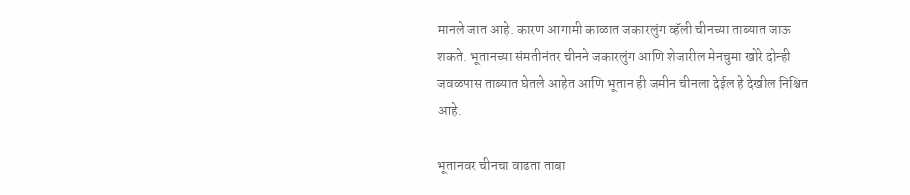मानले जात आहे. कारण आगामी काळात जकारलुंग व्हॅली चीनच्या ताब्यात जाऊ शकते. भूतानच्या संमतीनंतर चीनने जकारलुंग आणि शेजारील मेनचुमा खोरे दोन्ही जवळपास ताब्यात घेतले आहेत आणि भूतान ही जमीन चीनला देईल हे देखील निश्चित आहे.

भूतानवर चीनचा वाढता ताबा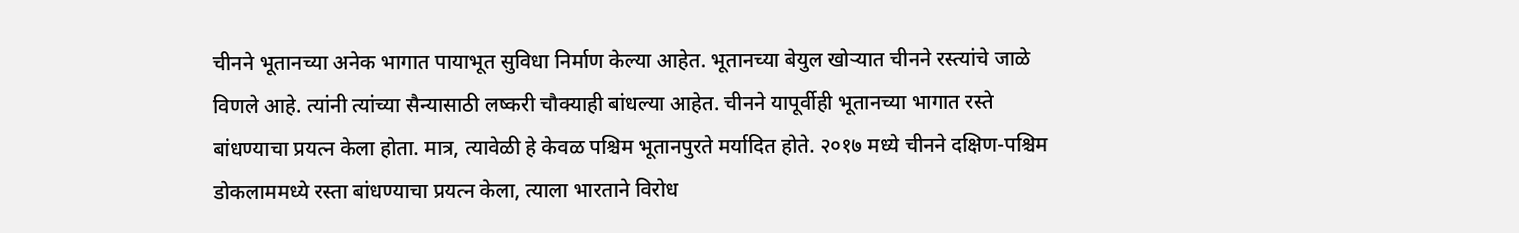चीनने भूतानच्या अनेक भागात पायाभूत सुविधा निर्माण केल्या आहेत. भूतानच्या बेयुल खोऱ्यात चीनने रस्त्यांचे जाळे विणले आहे. त्यांनी त्यांच्या सैन्यासाठी लष्करी चौक्याही बांधल्या आहेत. चीनने यापूर्वीही भूतानच्या भागात रस्ते बांधण्याचा प्रयत्न केला होता. मात्र, त्यावेळी हे केवळ पश्चिम भूतानपुरते मर्यादित होते. २०१७ मध्ये चीनने दक्षिण-पश्चिम डोकलाममध्ये रस्ता बांधण्याचा प्रयत्न केला, त्याला भारताने विरोध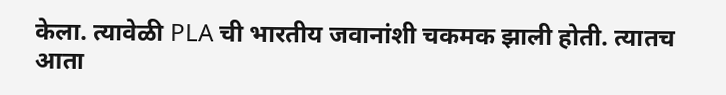केला. त्यावेळी PLA ची भारतीय जवानांशी चकमक झाली होती. त्यातच आता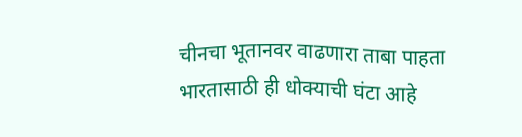चीनचा भूतानवर वाढणारा ताबा पाहता भारतासाठी ही धोक्याची घंटा आहे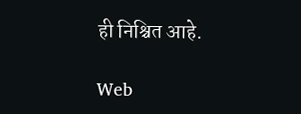ही निश्चित आहे.

Web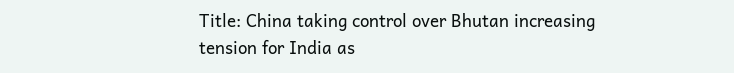Title: China taking control over Bhutan increasing tension for India as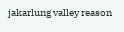jakarlung valley reason